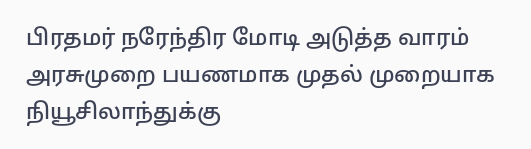பிரதமர் நரேந்திர மோடி அடுத்த வாரம் அரசுமுறை பயணமாக முதல் முறையாக நியூசிலாந்துக்கு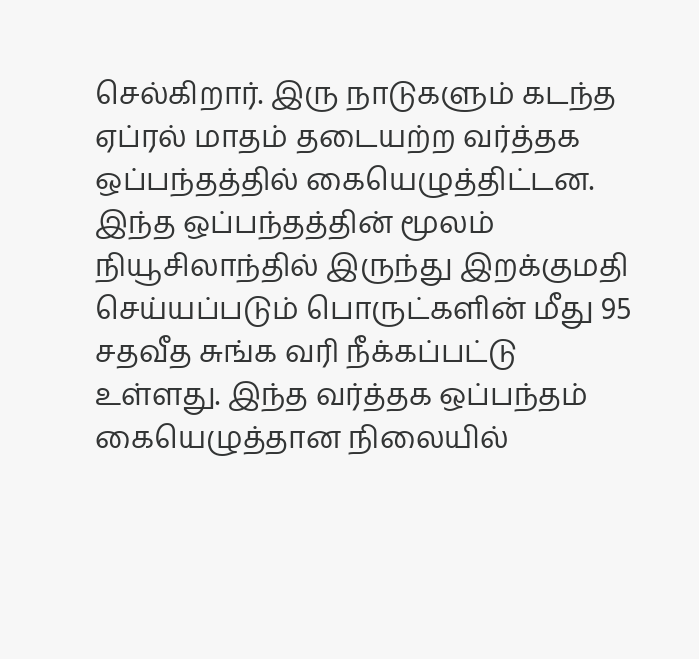செல்கிறார். இரு நாடுகளும் கடந்த ஏப்ரல் மாதம் தடையற்ற வர்த்தக ஒப்பந்தத்தில் கையெழுத்திட்டன.
இந்த ஒப்பந்தத்தின் மூலம் நியூசிலாந்தில் இருந்து இறக்குமதி செய்யப்படும் பொருட்களின் மீது 95 சதவீத சுங்க வரி நீக்கப்பட்டு உள்ளது. இந்த வர்த்தக ஒப்பந்தம் கையெழுத்தான நிலையில்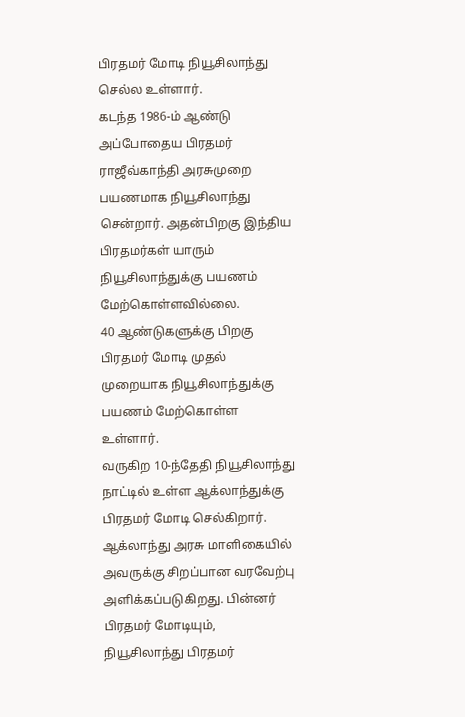பிரதமர் மோடி நியூசிலாந்து செல்ல உள்ளார்.
கடந்த 1986-ம் ஆண்டு அப்போதைய பிரதமர் ராஜீவ்காந்தி அரசுமுறை பயணமாக நியூசிலாந்து சென்றார். அதன்பிறகு இந்திய பிரதமர்கள் யாரும் நியூசிலாந்துக்கு பயணம் மேற்கொள்ளவில்லை.
40 ஆண்டுகளுக்கு பிறகு பிரதமர் மோடி முதல் முறையாக நியூசிலாந்துக்கு பயணம் மேற்கொள்ள உள்ளார்.
வருகிற 10-ந்தேதி நியூசிலாந்து நாட்டில் உள்ள ஆக்லாந்துக்கு பிரதமர் மோடி செல்கிறார். ஆக்லாந்து அரசு மாளிகையில் அவருக்கு சிறப்பான வரவேற்பு அளிக்கப்படுகிறது. பின்னர் பிரதமர் மோடியும், நியூசிலாந்து பிரதமர்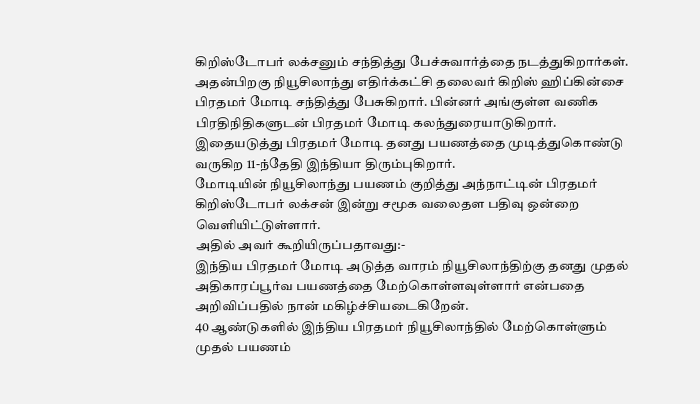கிறிஸ்டோபர் லக்சனும் சந்தித்து பேச்சுவார்த்தை நடத்துகிறார்கள்.
அதன்பிறகு நியூசிலாந்து எதிர்க்கட்சி தலைவர் கிறிஸ் ஹிப்கின்சை பிரதமர் மோடி சந்தித்து பேசுகிறார். பின்னர் அங்குள்ள வணிக பிரதிநிதிகளுடன் பிரதமர் மோடி கலந்துரையாடுகிறார். இதையடுத்து பிரதமர் மோடி தனது பயணத்தை முடித்துகொண்டு வருகிற 11-ந்தேதி இந்தியா திரும்புகிறார்.
மோடியின் நியூசிலாந்து பயணம் குறித்து அந்நாட்டின் பிரதமர் கிறிஸ்டோபர் லக்சன் இன்று சமூக வலைதள பதிவு ஒன்றை வெளியிட்டுள்ளார்.
அதில் அவர் கூறியிருப்பதாவது:-
இந்திய பிரதமர் மோடி அடுத்த வாரம் நியூசிலாந்திற்கு தனது முதல் அதிகாரப்பூர்வ பயணத்தை மேற்கொள்ளவுள்ளார் என்பதை அறிவிப்பதில் நான் மகிழ்ச்சியடைகிறேன்.
40 ஆண்டுகளில் இந்திய பிரதமர் நியூசிலாந்தில் மேற்கொள்ளும் முதல் பயணம்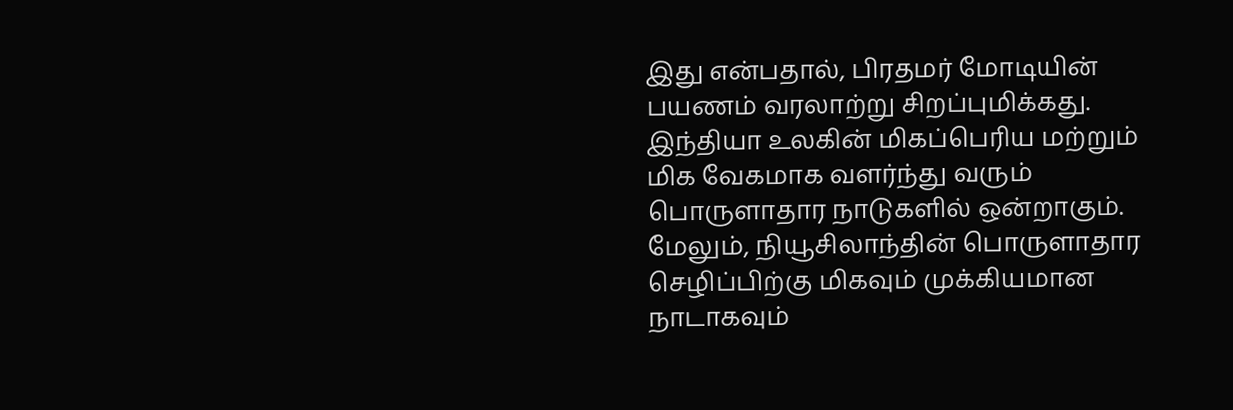இது என்பதால், பிரதமர் மோடியின் பயணம் வரலாற்று சிறப்புமிக்கது.
இந்தியா உலகின் மிகப்பெரிய மற்றும் மிக வேகமாக வளர்ந்து வரும் பொருளாதார நாடுகளில் ஒன்றாகும். மேலும், நியூசிலாந்தின் பொருளாதார செழிப்பிற்கு மிகவும் முக்கியமான நாடாகவும்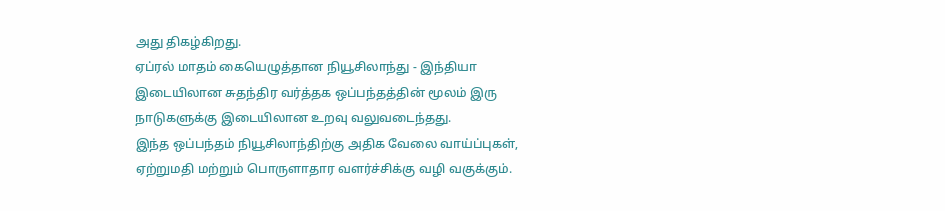அது திகழ்கிறது.
ஏப்ரல் மாதம் கையெழுத்தான நியூசிலாந்து - இந்தியா இடையிலான சுதந்திர வர்த்தக ஒப்பந்தத்தின் மூலம் இரு நாடுகளுக்கு இடையிலான உறவு வலுவடைந்தது.
இந்த ஒப்பந்தம் நியூசிலாந்திற்கு அதிக வேலை வாய்ப்புகள், ஏற்றுமதி மற்றும் பொருளாதார வளர்ச்சிக்கு வழி வகுக்கும்.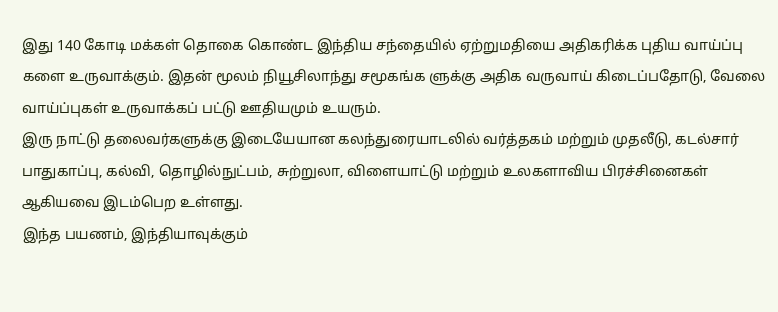இது 140 கோடி மக்கள் தொகை கொண்ட இந்திய சந்தையில் ஏற்றுமதியை அதிகரிக்க புதிய வாய்ப்பு களை உருவாக்கும். இதன் மூலம் நியூசிலாந்து சமூகங்க ளுக்கு அதிக வருவாய் கிடைப்பதோடு, வேலை வாய்ப்புகள் உருவாக்கப் பட்டு ஊதியமும் உயரும்.
இரு நாட்டு தலைவர்களுக்கு இடையேயான கலந்துரையாடலில் வர்த்தகம் மற்றும் முதலீடு, கடல்சார் பாதுகாப்பு, கல்வி, தொழில்நுட்பம், சுற்றுலா, விளையாட்டு மற்றும் உலகளாவிய பிரச்சினைகள் ஆகியவை இடம்பெற உள்ளது.
இந்த பயணம், இந்தியாவுக்கும்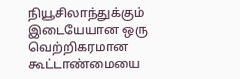நியூசிலாந்துக்கும் இடையேயான ஒரு வெற்றிகரமான கூட்டாண்மையை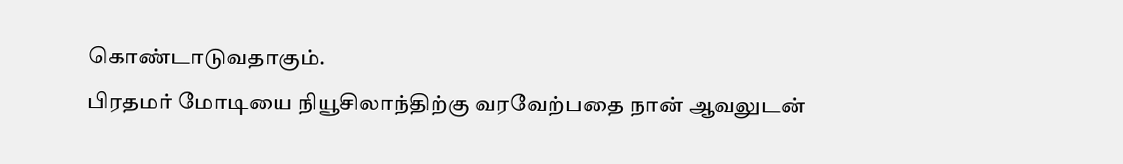கொண்டாடுவதாகும்.
பிரதமர் மோடியை நியூசிலாந்திற்கு வரவேற்பதை நான் ஆவலுடன்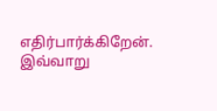எதிர்பார்க்கிறேன்.
இவ்வாறு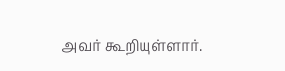அவர் கூறியுள்ளார்.